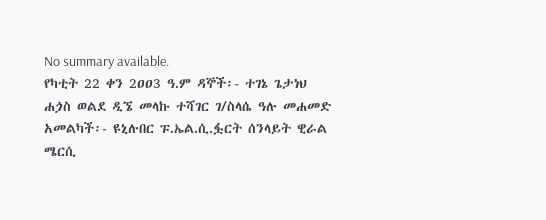No summary available.
የካቲት 22 ቀን 2ዐዐ3 ዓ.ም ዳኞች፡- ተገኔ ጌታነህ ሐጏስ ወልደ ዲኜ መላኩ ተሻገር ገ/ስላሴ ዓሉ መሐመድ አመልካች፡- ዩኒሉበር ፑ.ኤል.ሲ.ፏርት ሰንላይት ዊራል ሜርሲ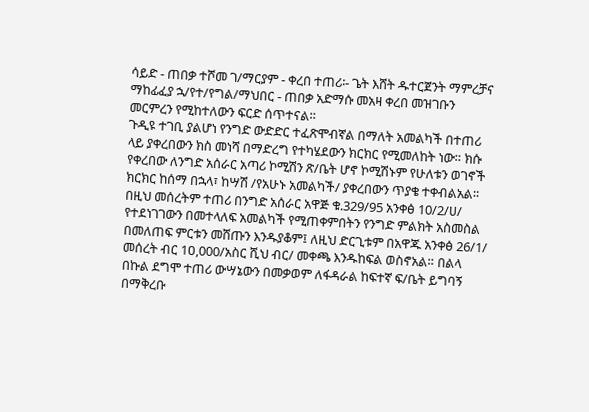ሳይድ - ጠበቃ ተሾመ ገ/ማርያም - ቀረበ ተጠሪ፡- ጌት እሸት ዱተርጀንት ማምረቻና ማከፊፈያ ኋ/የተ/የግል/ማህበር - ጠበቃ አድማሱ መአዛ ቀረበ መዝገቡን መርምረን የሚከተለውን ፍርድ ሰጥተናል።
ጉዲዩ ተገቢ ያልሆነ የንግድ ውድድር ተፈጽሞብኛል በማለት አመልካች በተጠሪ ላይ ያቀረበውን ክስ መነሻ በማድረግ የተካሄደውን ክርክር የሚመለከት ነው። ክሱ የቀረበው ለንግድ አሰራር አጣሪ ኮሚሽን ጽ/ቤት ሆኖ ኮሚሽኑም የሁለቱን ወገኖች ክርክር ከሰማ በኋላ፣ ከሣሽ /የአሁኑ አመልካች/ ያቀረበውን ጥያቄ ተቀብልአል። በዚህ መሰረትም ተጠሪ በንግድ አሰራር አዋጅ ቁ.329/95 አንቀፅ 10/2/ሀ/ የተደነገገውን በመተላለፍ አመልካች የሚጠቀምበትን የንግድ ምልክት አስመስል በመለጠፍ ምርቱን መሸጡን እንዱያቆም፤ ለዚህ ድርጊቱም በአዋጁ አንቀፅ 26/1/ መሰረት ብር 1ዐ,000/አስር ሺህ ብር/ መቀጫ እንዱከፍል ወስኖአል። በልላ በኩል ደግሞ ተጠሪ ውሣኔውን በመቃወም ለፋዳራል ከፍተኛ ፍ/ቤት ይግባኝ በማቅረቡ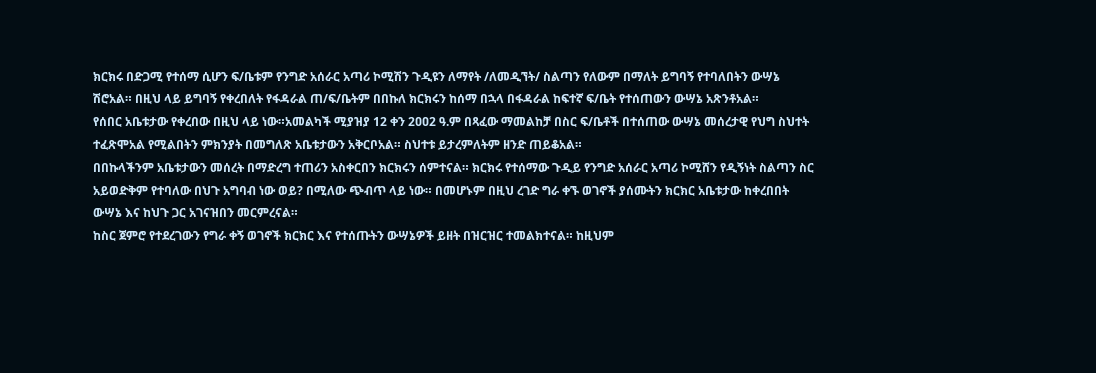ክርክሩ በድጋሚ የተሰማ ሲሆን ፍ/ቤቱም የንግድ አሰራር አጣሪ ኮሚሽን ጉዲዩን ለማየት /ለመዲኘት/ ስልጣን የለውም በማለት ይግባኝ የተባለበትን ውሣኔ ሽሮአል። በዚህ ላይ ይግባኝ የቀረበለት የፋዳራል ጠ/ፍ/ቤትም በበኩለ ክርክሩን ከሰማ በኋላ በፋዳራል ከፍተኛ ፍ/ቤት የተሰጠውን ውሣኔ አጽንቶአል።
የሰበር አቤቱታው የቀረበው በዚህ ላይ ነው።አመልካች ሚያዝያ 12 ቀን 2ዐዐ2 ዓ.ም በጻፈው ማመልከቻ በስር ፍ/ቤቶች በተሰጠው ውሣኔ መሰረታዊ የህግ ስህተት ተፈጽሞአል የሚልበትን ምክንያት በመግለጽ አቤቱታውን አቅርቦአል። ስህተቱ ይታረምለትም ዘንድ ጠይቆአል።
በበኩላችንም አቤቱታውን መሰረት በማድረግ ተጠሪን አስቀርበን ክርክሩን ሰምተናል። ክርክሩ የተሰማው ጉዲይ የንግድ አሰራር አጣሪ ኮሚሸን የዲኝነት ስልጣን ስር አይወድቅም የተባለው በህጉ አግባብ ነው ወይ? በሚለው ጭብጥ ላይ ነው። በመሆኑም በዚህ ረገድ ግራ ቀኙ ወገኖች ያሰሙትን ክርክር አቤቱታው ከቀረበበት ውሣኔ እና ከህጉ ጋር አገናዝበን መርምረናል።
ከስር ጀምሮ የተደረገውን የግራ ቀኝ ወገኖች ክርክር እና የተሰጡትን ውሣኔዎች ይዘት በዝርዝር ተመልክተናል። ከዚህም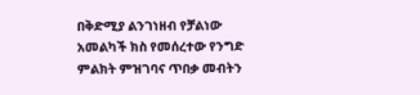በቅድሚያ ልንገነዘብ የቻልነው አመልካች ክስ የመሰረተው የንግድ ምልክት ምዝገባና ጥበቃ መብትን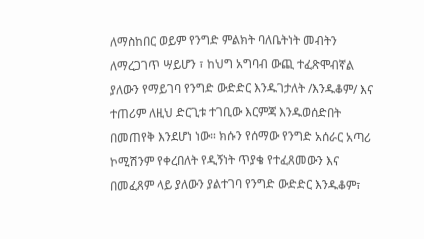ለማስከበር ወይም የንግድ ምልክት ባለቤትነት መብትን ለማረጋገጥ ሣይሆን ፣ ከህግ አግባብ ውጪ ተፈጽሞብኛል ያለውን የማይገባ የንግድ ውድድር እንዱገታለት /እንዱቆም/ እና ተጠሪም ለዚህ ድርጊቱ ተገቢው እርምጃ እንዱወሰድበት በመጠየቅ እንደሆነ ነው። ክሱን የሰማው የንግድ አሰራር አጣሪ ኮሚሽንም የቀረበለት የዲኝነት ጥያቄ የተፈጸመውን እና በመፈጸም ላይ ያለውን ያልተገባ የንግድ ውድድር እንዱቆም፣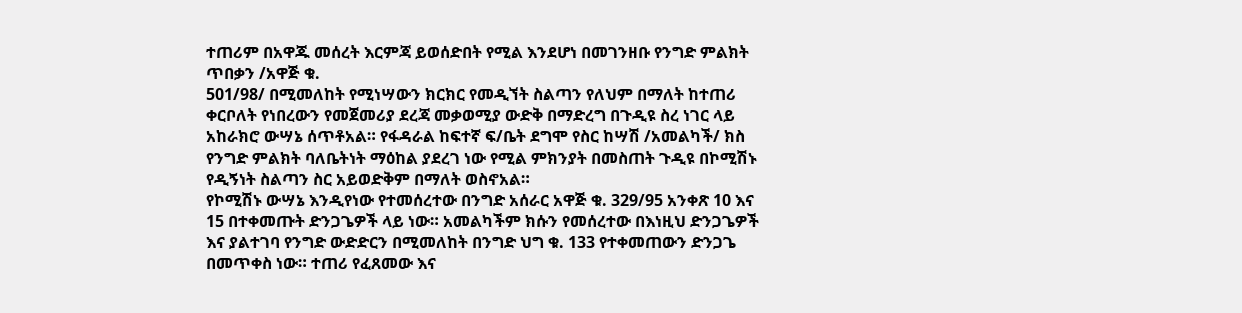ተጠሪም በአዋጁ መሰረት እርምጃ ይወሰድበት የሚል እንደሆነ በመገንዘቡ የንግድ ምልክት ጥበቃን /አዋጅ ቁ.
501/98/ በሚመለከት የሚነሣውን ክርክር የመዲኘት ስልጣን የለህም በማለት ከተጠሪ ቀርቦለት የነበረውን የመጀመሪያ ደረጃ መቃወሚያ ውድቅ በማድረግ በጉዲዩ ስረ ነገር ላይ አከራክሮ ውሣኔ ሰጥቶአል። የፋዳራል ከፍተኛ ፍ/ቤት ደግሞ የስር ከሣሽ /አመልካች/ ክስ የንግድ ምልክት ባለቤትነት ማዕከል ያደረገ ነው የሚል ምክንያት በመስጠት ጉዲዩ በኮሚሽኑ የዲኝነት ስልጣን ስር አይወድቅም በማለት ወስኖአል።
የኮሚሽኑ ውሣኔ እንዲየነው የተመሰረተው በንግድ አሰራር አዋጅ ቁ. 329/95 አንቀጽ 10 እና 15 በተቀመጡት ድንጋጌዎች ላይ ነው። አመልካችም ክሱን የመሰረተው በእነዚህ ድንጋጌዎች እና ያልተገባ የንግድ ውድድርን በሚመለከት በንግድ ህግ ቁ. 133 የተቀመጠውን ድንጋጌ በመጥቀስ ነው። ተጠሪ የፈጸመው እና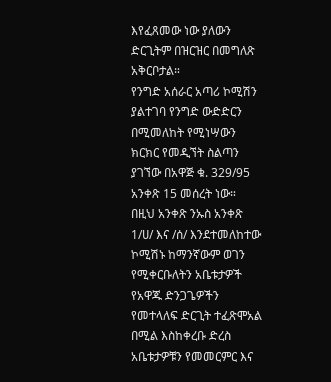እየፈጸመው ነው ያለውን ድርጊትም በዝርዝር በመግለጽ አቅርቦታል።
የንግድ አሰራር አጣሪ ኮሚሽን ያልተገባ የንግድ ውድድርን በሚመለከት የሚነሣውን ክርክር የመዲኘት ስልጣን ያገኘው በአዋጅ ቁ. 329/95 አንቀጽ 15 መሰረት ነው።
በዚህ አንቀጽ ንኡስ አንቀጽ 1/ሀ/ እና /ሰ/ እንደተመለከተው ኮሚሽኑ ከማንኛውም ወገን የሚቀርቡለትን አቤቱታዎች የአዋጁ ድንጋጌዎችን የመተላለፍ ድርጊት ተፈጽሞአል በሚል እስከቀረቡ ድረስ አቤቱታዎቹን የመመርምር እና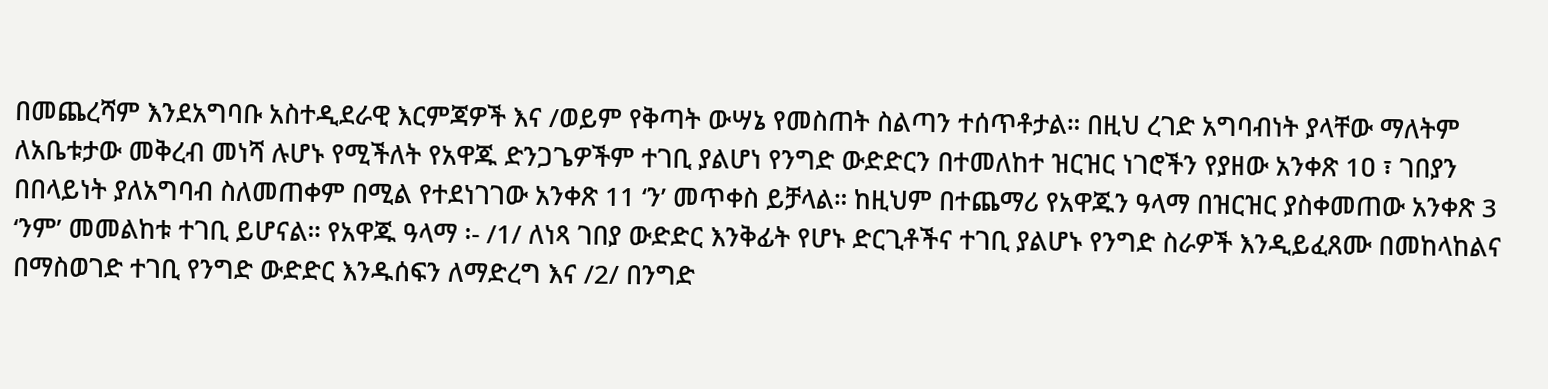በመጨረሻም እንደአግባቡ አስተዲደራዊ እርምጃዎች እና /ወይም የቅጣት ውሣኔ የመስጠት ስልጣን ተሰጥቶታል። በዚህ ረገድ አግባብነት ያላቸው ማለትም ለአቤቱታው መቅረብ መነሻ ሉሆኑ የሚችለት የአዋጁ ድንጋጌዎችም ተገቢ ያልሆነ የንግድ ውድድርን በተመለከተ ዝርዝር ነገሮችን የያዘው አንቀጽ 1ዐ ፣ ገበያን በበላይነት ያለአግባብ ስለመጠቀም በሚል የተደነገገው አንቀጽ 11 ‘ን’ መጥቀስ ይቻላል። ከዚህም በተጨማሪ የአዋጁን ዓላማ በዝርዝር ያስቀመጠው አንቀጽ 3 ‘ንም’ መመልከቱ ተገቢ ይሆናል። የአዋጁ ዓላማ ፡- /1/ ለነጻ ገበያ ውድድር እንቅፊት የሆኑ ድርጊቶችና ተገቢ ያልሆኑ የንግድ ስራዎች እንዲይፈጸሙ በመከላከልና በማስወገድ ተገቢ የንግድ ውድድር እንዱሰፍን ለማድረግ እና /2/ በንግድ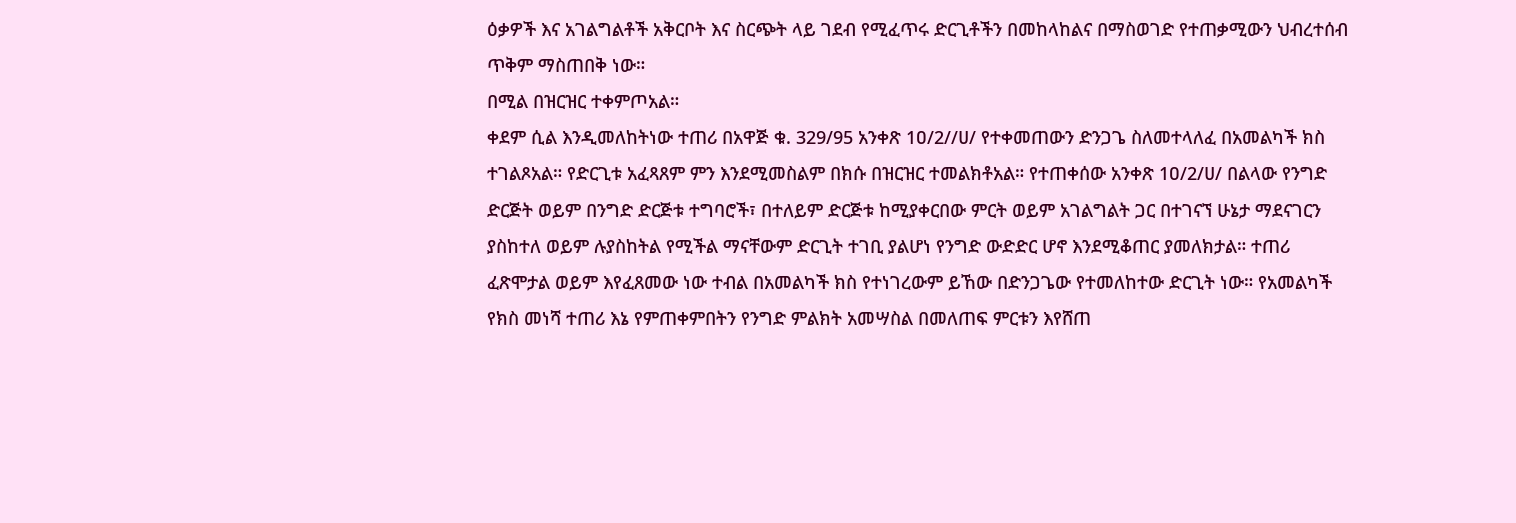ዕቃዎች እና አገልግልቶች አቅርቦት እና ስርጭት ላይ ገደብ የሚፈጥሩ ድርጊቶችን በመከላከልና በማስወገድ የተጠቃሚውን ህብረተሰብ ጥቅም ማስጠበቅ ነው።
በሚል በዝርዝር ተቀምጦአል።
ቀደም ሲል እንዲመለከትነው ተጠሪ በአዋጅ ቁ. 329/95 አንቀጽ 1ዐ/2//ሀ/ የተቀመጠውን ድንጋጌ ስለመተላለፈ በአመልካች ክስ ተገልጾአል። የድርጊቱ አፈጻጸም ምን እንደሚመስልም በክሱ በዝርዝር ተመልክቶአል። የተጠቀሰው አንቀጽ 1ዐ/2/ሀ/ በልላው የንግድ ድርጅት ወይም በንግድ ድርጅቱ ተግባሮች፣ በተለይም ድርጅቱ ከሚያቀርበው ምርት ወይም አገልግልት ጋር በተገናኘ ሁኔታ ማደናገርን ያስከተለ ወይም ሉያስከትል የሚችል ማናቸውም ድርጊት ተገቢ ያልሆነ የንግድ ውድድር ሆኖ እንደሚቆጠር ያመለክታል። ተጠሪ ፈጽሞታል ወይም እየፈጸመው ነው ተብል በአመልካች ክስ የተነገረውም ይኸው በድንጋጌው የተመለከተው ድርጊት ነው። የአመልካች የክስ መነሻ ተጠሪ እኔ የምጠቀምበትን የንግድ ምልክት አመሣስል በመለጠፍ ምርቱን እየሸጠ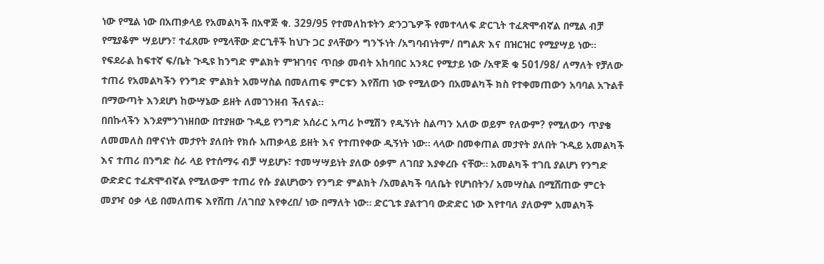ነው የሚል ነው በአጠቃላይ የአመልካች በአዋጅ ቁ. 329/95 የተመለከቱትን ድንጋጌዎች የመተላለፍ ድርጊት ተፈጽሞብኛል በሚል ብቻ የሚያቆም ሣይሆን፣ ተፈጸሙ የሚላቸው ድርጊቶች ከህጉ ጋር ያላቸውን ግንኙነት /አግባብነትም/ በግልጽ እና በዝርዝር የሚያሣይ ነው። የፍደራል ከፍተኛ ፍ/ቤት ጉዲዩ ከንግድ ምልክት ምዝገባና ጥበቃ መብት አከባበር አንጻር የሚታይ ነው /አዋጅ ቁ 501/98/ ለማለት የቻለው ተጠሪ የአመልካችን የንግድ ምልክት አመሣስል በመለጠፍ ምርቱን እየሸጠ ነው የሚለውን በአመልካች ክስ የተቀመጠውን አባባል አጉልቶ በማውጣት እንደሆነ ከውሣኔው ይዘት ለመገንዘብ ችለናል።
በበኩላችን እንደምንገነዘበው በተያዘው ጉዲይ የንግድ አሰራር አጣሪ ኮሚሽን የዲኝነት ስልጣን አለው ወይም የለውም? የሚለውን ጥያቄ ለመመለስ በዋናነት መታየት ያለበት የክሱ አጠቃላይ ይዘት እና የተጠየቀው ዲኝነት ነው። ላላው በመቀጠል መታየት ያለበት ጉዲይ አመልካች እና ተጠሪ በንግድ ስራ ላይ የተሰማሩ ብቻ ሣይሆኑ፣ ተመሣሣይነት ያለው ዕቃም ለገበያ እያቀረቡ ናቸው። አመልካች ተገቢ ያልሆነ የንግድ ውድድር ተፈጽሞብኛል የሚለውም ተጠሪ የሱ ያልሆነውን የንግድ ምልክት /አመልካች ባለቤት የሆነበትን/ አመሣስል በሚሸጠው ምርት መያዣ ዕቃ ላይ በመለጠፍ እየሸጠ /ለገበያ እየቀረበ/ ነው በማለት ነው። ድርጊቱ ያልተገባ ውድድር ነው እየተባለ ያለውም አመልካች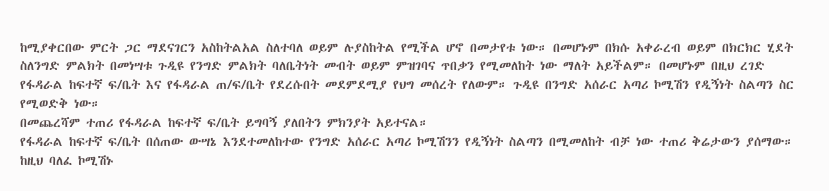ከሚያቀርበው ምርት ጋር ማደናገርን አስከትልአል ስለተባለ ወይም ሉያስከትል የሚችል ሆኖ በመታየቱ ነው። በመሆኑም በክሱ አቀራረብ ወይም በክርክር ሂደት ስለንግድ ምልክት በመነሣቱ ጉዲዩ የንግድ ምልክት ባለቤትነት መብት ወይም ምዝገባና ጥበቃን የሚመለከት ነው ማለት አይችልም። በመሆኑም በዚህ ረገድ የፋዳራል ከፍተኛ ፍ/ቤት እና የፋዳራል ጠ/ፍ/ቤት የደረሱበት መደምደሚያ የህግ መሰረት የለውም። ጉዲዩ በንግድ አሰራር አጣሪ ኮሚሽን የዲኝነት ስልጣን ስር የሚወድቅ ነው።
በመጨረሻም ተጠሪ የፋዳራል ከፍተኛ ፍ/ቤት ይግባኝ ያለበትን ምክንያት አይተናል።
የፋዳራል ከፍተኛ ፍ/ቤት በሰጠው ውሣኔ እንደተመለከተው የንግድ አሰራር አጣሪ ኮሚሽንን የዲኝነት ስልጣን በሚመለከት ብቻ ነው ተጠሪ ቅሬታውን ያሰማው። ከዚህ ባለፈ ኮሚሽኑ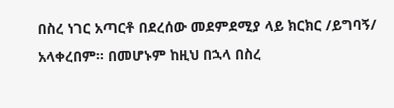በስረ ነገር አጣርቶ በደረሰው መደምደሚያ ላይ ክርክር /ይግባኝ/ አላቀረበም። በመሆኑም ከዚህ በኋላ በስረ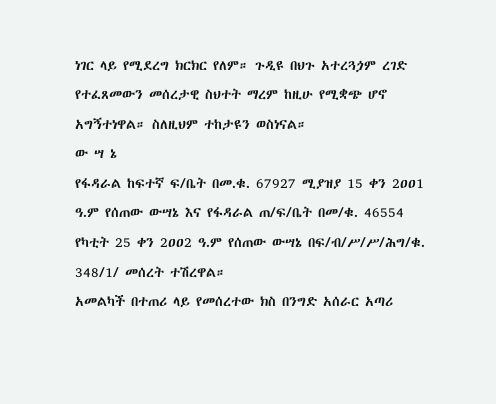ነገር ላይ የሚደረግ ክርክር የለም። ጉዲዩ በህጉ አተረጓጏም ረገድ የተፈጸመውን መሰረታዊ ስህተት ማረም ከዚሁ የሚቋጭ ሆኖ አግኝተነዋል። ስለዚህም ተከታዩን ወስነናል።
ው ሣ ኔ
የፋዳራል ከፍተኛ ፍ/ቤት በመ.ቁ. 67927 ሚያዝያ 15 ቀን 2ዐዐ1 ዓ.ም የሰጠው ውሣኔ እና የፋዳራል ጠ/ፍ/ቤት በመ/ቁ. 46554 የካቲት 25 ቀን 2ዐዐ2 ዓ.ም የሰጠው ውሣኔ በፍ/ብ/ሥ/ሥ/ሕግ/ቁ. 348/1/ መሰረት ተሽረዋል።
አመልካች በተጠሪ ላይ የመሰረተው ክስ በንግድ አሰራር አጣሪ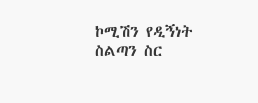ኮሚሽን የዲኝነት ስልጣን ስር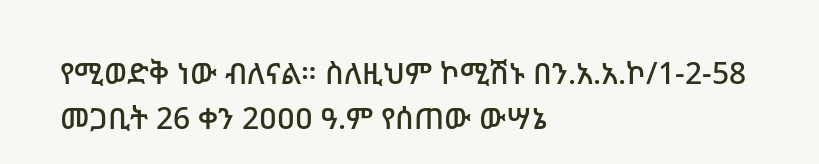የሚወድቅ ነው ብለናል። ስለዚህም ኮሚሽኑ በን.አ.አ.ኮ/1-2-58 መጋቢት 26 ቀን 2ዐዐዐ ዓ.ም የሰጠው ውሣኔ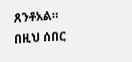ጸንቶአል።
በዚህ ሰበር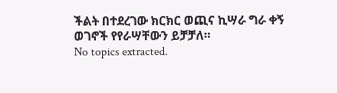ችልት በተደረገው ክርክር ወጪና ኪሣራ ግራ ቀኝ ወገኖች የየራሣቸውን ይቻቻለ።
No topics extracted.